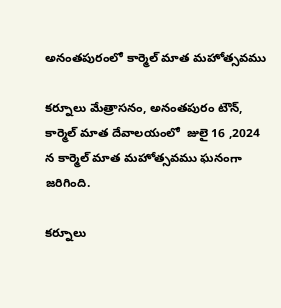అనంతపురంలో కార్మెల్ మాత మహోత్సవము

కర్నూలు మేత్రాసనం, అనంతపురం టౌన్, కార్మెల్ మాత దేవాలయంలో  జులై 16 ,2024 న కార్మెల్ మాత మహోత్సవము ఘనంగా జరిగింది.

కర్నూలు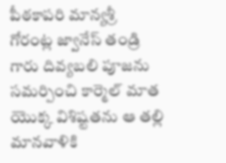పీఠకాపరి మాన్యశ్రీ  గోరంట్ల జ్వానేస్ తండ్రి గారు దివ్యబలి పూజను సమర్పించి కార్మెల్ మాత యొక్క విశిష్టతను ఆ తల్లి మానవాళికి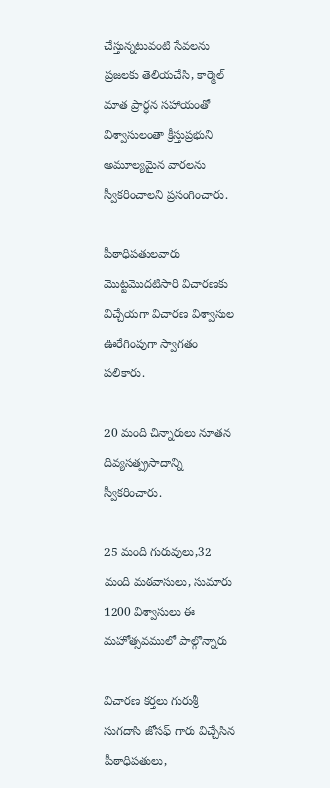చేస్తున్నటువంటి సేవలను ప్రజలకు తెలియచేసి, కార్మెల్ మాత ప్రార్ధన సహాయంతో విశ్వాసులంతా క్రీస్తుప్రభుని అమూల్యమైన వారలను స్వీకరించాలని ప్రసంగించారు.

పీఠాధిపతులవారు మొట్టమొదటిసారి విచారణకు విచ్చేయగా విచారణ విశ్వాసుల ఊరేగింపుగా స్వాగతం పలికారు.

20 మంది చిన్నారులు నూతన దివ్యసత్ప్రసాదాన్ని  స్వీకరించారు.

25 మంది గురువులు,32 మంది మఠవాసులు, సుమారు 1200 విశ్వాసులు ఈ మహోత్సవములో పాల్గొన్నారు

విచారణ కర్తలు గురుశ్రీ సుగదాసి జోసఫ్ గారు విచ్చేసిన పీఠాధిపతులు,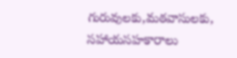గురువులకు,మఠవాసులకు, సహాయసహకారాలు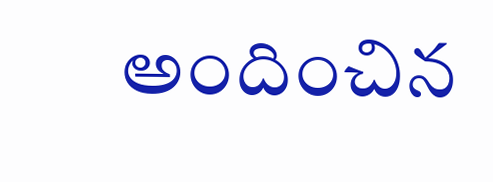అందించిన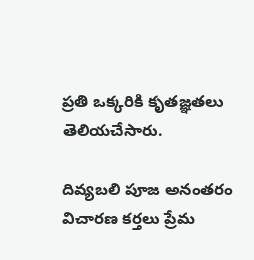ప్రతి ఒక్కరికి కృతజ్ఞతలు తెలియచేసారు.

దివ్యబలి పూజ అనంతరం విచారణ కర్తలు ప్రేమ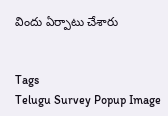విందు ఏర్పాటు చేశారు


Tags
Telugu Survey Popup Image